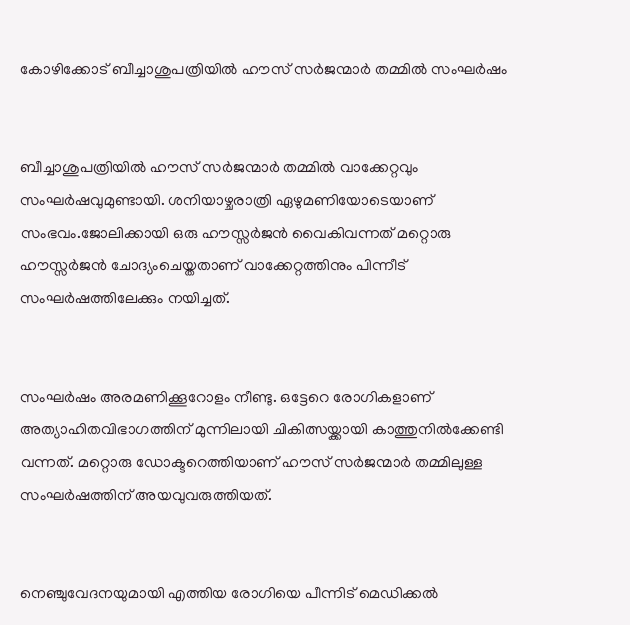കോഴിക്കോട് ബീച്ചാശുപത്രിയില്‍ ഹൗസ് സര്‍ജന്മാര്‍ തമ്മില്‍ സംഘര്‍ഷം


ബീച്ചാശുപത്രിയില്‍ ഹൗസ് സര്‍ജന്മാര്‍ തമ്മില്‍ വാക്കേറ്റവും സംഘര്‍ഷവുമുണ്ടായി. ശനിയാഴ്ചരാത്രി ഏഴുമണിയോടെയാണ് സംഭവം.ജോലിക്കായി ഒരു ഹൗസ്സര്‍ജൻ വൈകിവന്നത് മറ്റൊരു ഹൗസ്സര്‍ജൻ ചോദ്യംചെയ്തതാണ് വാക്കേറ്റത്തിനും പിന്നീട് സംഘര്‍ഷത്തിലേക്കും നയിച്ചത്.


സംഘര്‍ഷം അരമണിക്കൂറോളം നീണ്ടു. ഒട്ടേറെ രോഗികളാണ് അത്യാഹിതവിഭാഗത്തിന് മുന്നിലായി ചികിത്സയ്ക്കായി കാത്തുനില്‍ക്കേണ്ടി വന്നത്. മറ്റൊരു ഡോക്ടറെത്തിയാണ് ഹൗസ് സര്‍ജന്മാര്‍ തമ്മിലുള്ള സംഘര്‍ഷത്തിന് അയവുവരുത്തിയത്.


നെഞ്ചുവേദനയുമായി എത്തിയ രോഗിയെ പീന്നിട് മെഡിക്കല്‍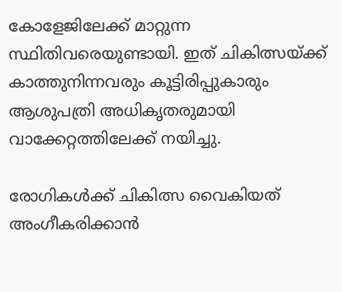കോളേജിലേക്ക് മാറ്റുന്ന സ്ഥിതിവരെയുണ്ടായി. ഇത് ചികിത്സയ്ക്ക് കാത്തുനിന്നവരും കൂട്ടിരിപ്പുകാരും ആശുപത്രി അധികൃതരുമായി വാക്കേറ്റത്തിലേക്ക് നയിച്ചു.

രോഗികള്‍ക്ക് ചികിത്സ വൈകിയത് അംഗീകരിക്കാൻ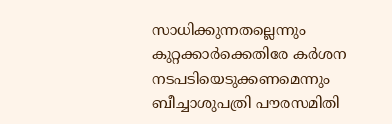സാധിക്കുന്നതല്ലെന്നും കുറ്റക്കാര്‍ക്കെതിരേ കര്‍ശന നടപടിയെടുക്കണമെന്നും ബീച്ചാശുപത്രി പൗരസമിതി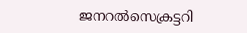ജനറല്‍സെക്രട്ടറി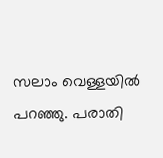സലാം വെള്ളയില്‍ പറഞ്ഞു. പരാതി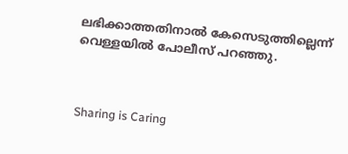ലഭിക്കാത്തതിനാല്‍ കേസെടുത്തില്ലെന്ന് വെള്ളയില്‍ പോലീസ് പറഞ്ഞു.



Sharing is Caring